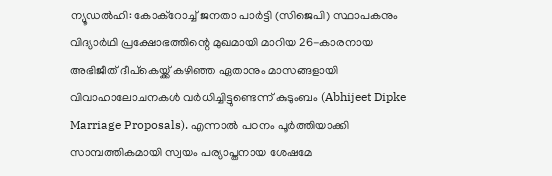ന്യൂഡൽഹി: കോക്റോച്ച് ജനതാ പാർട്ടി (സിജെപി) സ്ഥാപകനും വിദ്യാർഥി പ്രക്ഷോഭത്തിന്റെ മുഖമായി മാറിയ 26-കാരനായ അഭിജീത് ദീപ്കെയ്ക്ക് കഴിഞ്ഞ ഏതാനും മാസങ്ങളായി വിവാഹാലോചനകൾ വർധിച്ചിട്ടുണ്ടെന്ന് കുടുംബം (Abhijeet Dipke Marriage Proposals). എന്നാൽ പഠനം പൂർത്തിയാക്കി സാമ്പത്തികമായി സ്വയം പര്യാപ്തനായ ശേഷമേ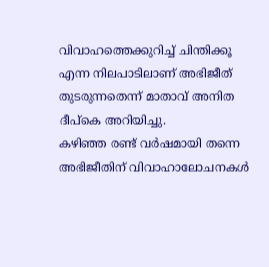വിവാഹത്തെക്കുറിച്ച് ചിന്തിക്കൂ എന്ന നിലപാടിലാണ് അഭിജീത് തുടരുന്നതെന്ന് മാതാവ് അനിത ദീപ്കെ അറിയിച്ചു.
കഴിഞ്ഞ രണ്ട് വർഷമായി തന്നെ അഭിജീതിന് വിവാഹാലോചനകൾ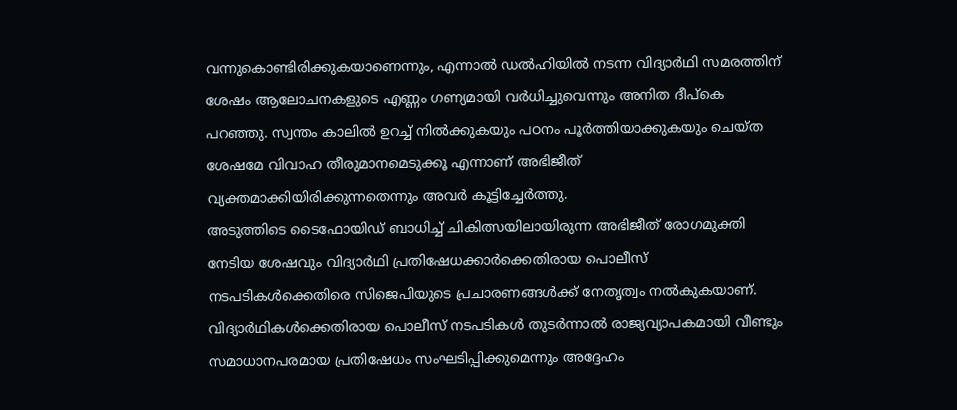വന്നുകൊണ്ടിരിക്കുകയാണെന്നും, എന്നാൽ ഡൽഹിയിൽ നടന്ന വിദ്യാർഥി സമരത്തിന് ശേഷം ആലോചനകളുടെ എണ്ണം ഗണ്യമായി വർധിച്ചുവെന്നും അനിത ദീപ്കെ പറഞ്ഞു. സ്വന്തം കാലിൽ ഉറച്ച് നിൽക്കുകയും പഠനം പൂർത്തിയാക്കുകയും ചെയ്ത ശേഷമേ വിവാഹ തീരുമാനമെടുക്കൂ എന്നാണ് അഭിജീത് വ്യക്തമാക്കിയിരിക്കുന്നതെന്നും അവർ കൂട്ടിച്ചേർത്തു.
അടുത്തിടെ ടൈഫോയിഡ് ബാധിച്ച് ചികിത്സയിലായിരുന്ന അഭിജീത് രോഗമുക്തി നേടിയ ശേഷവും വിദ്യാർഥി പ്രതിഷേധക്കാർക്കെതിരായ പൊലീസ് നടപടികൾക്കെതിരെ സിജെപിയുടെ പ്രചാരണങ്ങൾക്ക് നേതൃത്വം നൽകുകയാണ്. വിദ്യാർഥികൾക്കെതിരായ പൊലീസ് നടപടികൾ തുടർന്നാൽ രാജ്യവ്യാപകമായി വീണ്ടും സമാധാനപരമായ പ്രതിഷേധം സംഘടിപ്പിക്കുമെന്നും അദ്ദേഹം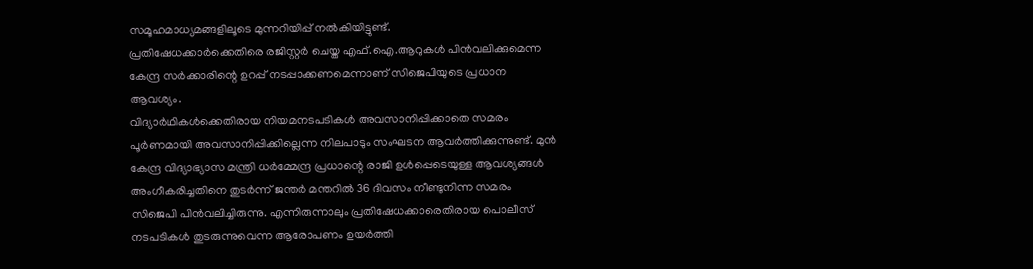സമൂഹമാധ്യമങ്ങളിലൂടെ മുന്നറിയിപ്പ് നൽകിയിട്ടുണ്ട്.
പ്രതിഷേധക്കാർക്കെതിരെ രജിസ്റ്റർ ചെയ്ത എഫ്.ഐ.ആറുകൾ പിൻവലിക്കുമെന്ന കേന്ദ്ര സർക്കാരിന്റെ ഉറപ്പ് നടപ്പാക്കണമെന്നാണ് സിജെപിയുടെ പ്രധാന ആവശ്യം.
വിദ്യാർഥികൾക്കെതിരായ നിയമനടപടികൾ അവസാനിപ്പിക്കാതെ സമരം പൂർണമായി അവസാനിപ്പിക്കില്ലെന്ന നിലപാടും സംഘടന ആവർത്തിക്കുന്നുണ്ട്. മുൻ കേന്ദ്ര വിദ്യാഭ്യാസ മന്ത്രി ധർമ്മേന്ദ്ര പ്രധാന്റെ രാജി ഉൾപ്പെടെയുള്ള ആവശ്യങ്ങൾ അംഗീകരിച്ചതിനെ തുടർന്ന് ജന്തർ മന്തറിൽ 36 ദിവസം നീണ്ടുനിന്ന സമരം സിജെപി പിൻവലിച്ചിരുന്നു. എന്നിരുന്നാലും പ്രതിഷേധക്കാരെതിരായ പൊലീസ് നടപടികൾ തുടരുന്നുവെന്ന ആരോപണം ഉയർത്തി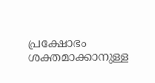പ്രക്ഷോഭം ശക്തമാക്കാനുള്ള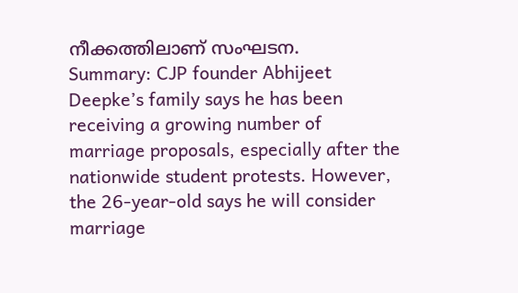നീക്കത്തിലാണ് സംഘടന.
Summary: CJP founder Abhijeet Deepke’s family says he has been receiving a growing number of marriage proposals, especially after the nationwide student protests. However, the 26-year-old says he will consider marriage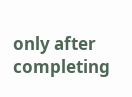only after completing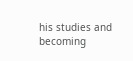his studies and becoming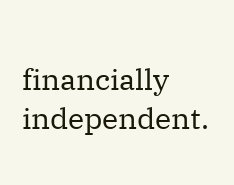financially independent.